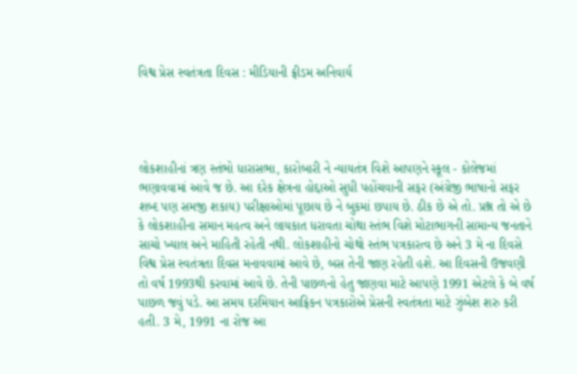વિશ્વ પ્રેસ સ્વતંત્રતા દિવસ : મીડિયાની ફ્રીડમ અનિવાર્ય




લોકશાહીનાં ત્રણ સ્તંભો ધારાસભા, કારોબારી ને ન્યાયતંત્ર વિશે આપણને સ્કૂલ - કોલેજમાં ભણાવવામાં આવે જ છે. આ દરેક ક્ષેત્રના હોદ્દાઓ સુધી પહોંચવાની સફર (અંગ્રેજી ભાષાનો સફર શબ્દ પણ સમજી શકાય) પરીક્ષાઓમાં પૂછાય છે ને બુકમાં છપાય છે. ઠીક છે એ તો. પ્રશ્ન તો એ છે કે લોકશાહીના સમાન મહત્વ અને લાયકાત ધરાવતા ચોથા સ્તંભ વિશે મોટાભાગની સામાન્ય જનતાને સાચો ખ્યાલ અને માહિતી રહેતી નથી. લોકશાહીનો ચોથો સ્તંભ પત્રકારત્વ છે અને 3 મે ના દિવસે વિશ્વ પ્રેસ સ્વતંત્રતા દિવસ મનાવવામાં આવે છે, બસ તેની જાણ રહેતી હશે. આ દિવસની ઉજવણી તો વર્ષ 1993થી કરવામાં આવે છે. તેની પાછળનો હેતુ જાણવા માટે આપણે 1991 એટલે કે બે વર્ષ પાછળ જવું પડે. આ સમય દરમિયાન આફ્રિકન પત્રકારોએ પ્રેસની સ્વતંત્રતા માટે ઝુંબેશ શરુ કરી હતી. 3 મે, 1991 ના રોજ આ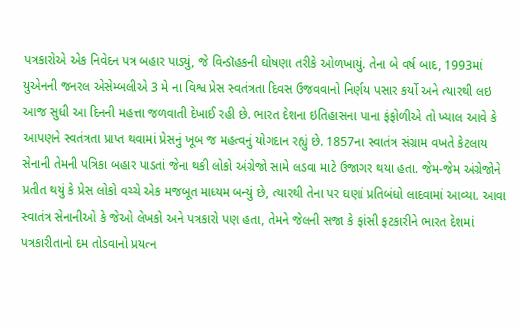પત્રકારોએ એક નિવેદન પત્ર બહાર પાડ્યું, જે વિન્ડૉહકની ઘોષણા તરીકે ઓળખાયું. તેના બે વર્ષ બાદ, 1993માં યુએનની જનરલ એસેમ્બલીએ 3 મે ના વિશ્વ પ્રેસ સ્વતંત્રતા દિવસ ઉજવવાનો નિર્ણય પસાર કર્યો અને ત્યારથી લઇ આજ સુધી આ દિનની મહત્તા જળવાતી દેખાઈ રહી છે. ભારત દેશના ઇતિહાસના પાના ફંફોળીએ તો ખ્યાલ આવે કે આપણને સ્વતંત્રતા પ્રાપ્ત થવામાં પ્રેસનું ખૂબ જ મહત્વનું યોગદાન રહ્યું છે. 1857ના સ્વાતંત્ર સંગ્રામ વખતે કેટલાય સેનાની તેમની પત્રિકા બહાર પાડતાં જેના થકી લોકો અંગ્રેજો સામે લડવા માટે ઉજાગર થયા હતા. જેમ-જેમ અંગ્રેજોને પ્રતીત થયું કે પ્રેસ લોકો વચ્ચે એક મજબૂત માધ્યમ બન્યું છે, ત્યારથી તેના પર ઘણાં પ્રતિબંધો લાદવામાં આવ્યા. આવા સ્વાતંત્ર સેનાનીઓ કે જેઓ લેખકો અને પત્રકારો પણ હતા, તેમને જેલની સજા કે ફાંસી ફટકારીને ભારત દેશમાં પત્રકારીતાનો દમ તોડવાનો પ્રયત્ન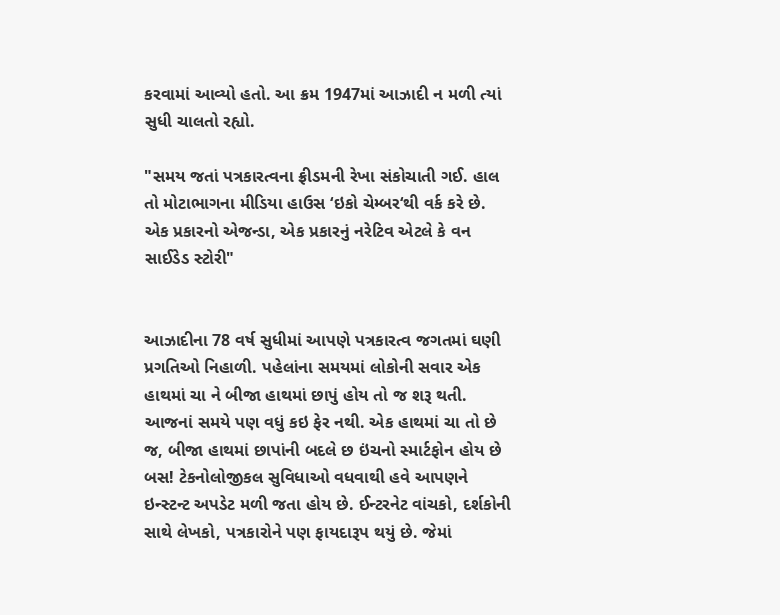કરવામાં આવ્યો હતો. આ ક્રમ 1947માં આઝાદી ન મળી ત્યાં સુધી ચાલતો રહ્યો.

"સમય જતાં પત્રકારત્વના ફ્રીડમની રેખા સંકોચાતી ગઈ. હાલ તો મોટાભાગના મીડિયા હાઉસ ‘ઇકો ચેમ્બર‘થી વર્ક કરે છે. એક પ્રકારનો એજન્ડા, એક પ્રકારનું નરેટિવ એટલે કે વન સાઈડેડ સ્ટોરી"


આઝાદીના 78 વર્ષ સુધીમાં આપણે પત્રકારત્વ જગતમાં ઘણી પ્રગતિઓ નિહાળી. પહેલાંના સમયમાં લોકોની સવાર એક હાથમાં ચા ને બીજા હાથમાં છાપું હોય તો જ શરૂ થતી. આજનાં સમયે પણ વધું કઇ ફેર નથી. એક હાથમાં ચા તો છે જ, બીજા હાથમાં છાપાંની બદલે છ ઇંચનો સ્માર્ટફોન હોય છે બસ! ટેકનોલોજીકલ સુવિધાઓ વધવાથી હવે આપણને ઇન્સ્ટન્ટ અપડેટ મળી જતા હોય છે. ઈન્ટરનેટ વાંચકો, દર્શકોની સાથે લેખકો, પત્રકારોને પણ ફાયદારૂપ થયું છે. જેમાં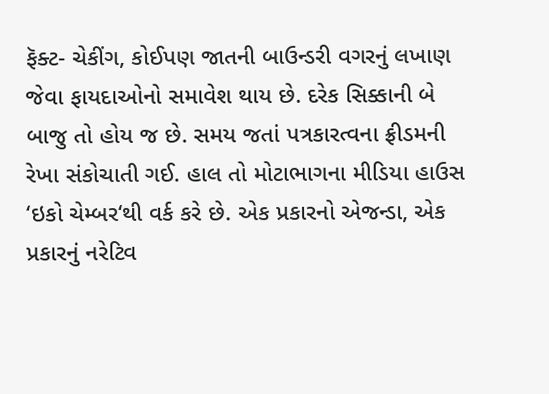ફૅક્ટ- ચેકીંગ, કોઈપણ જાતની બાઉન્ડરી વગરનું લખાણ જેવા ફાયદાઓનો સમાવેશ થાય છે. દરેક સિક્કાની બે બાજુ તો હોય જ છે. સમય જતાં પત્રકારત્વના ફ્રીડમની રેખા સંકોચાતી ગઈ. હાલ તો મોટાભાગના મીડિયા હાઉસ ‘ઇકો ચેમ્બર‘થી વર્ક કરે છે. એક પ્રકારનો એજન્ડા, એક પ્રકારનું નરેટિવ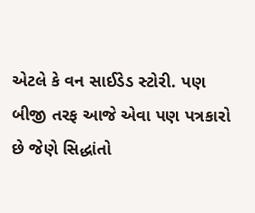એટલે કે વન સાઈડેડ સ્ટોરી. પણ બીજી તરફ આજે એવા પણ પત્રકારો છે જેણે સિદ્ધાંતો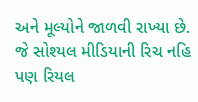અને મૂલ્યોને જાળવી રાખ્યા છે. જે સોશ્યલ મીડિયાની રિચ નહિ પણ રિયલ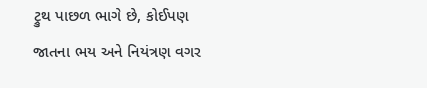ટ્રુથ પાછળ ભાગે છે, કોઈપણ જાતના ભય અને નિયંત્રણ વગર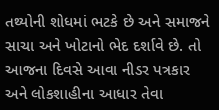તથ્યોની શોધમાં ભટકે છે અને સમાજને સાચા અને ખોટાનો ભેદ દર્શાવે છે. તો આજના દિવસે આવા નીડર પત્રકાર અને લોકશાહીના આધાર તેવા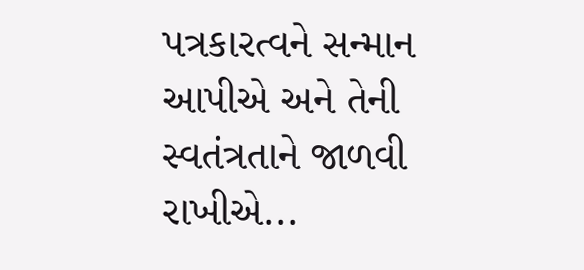પત્રકારત્વને સન્માન આપીએ અને તેની સ્વતંત્રતાને જાળવી રાખીએ...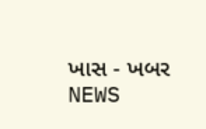ખાસ - ખબર NEWS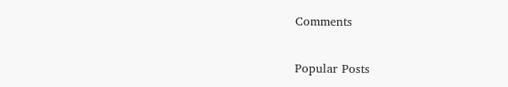Comments

Popular Posts